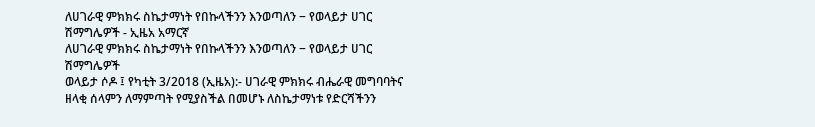ለሀገራዊ ምክክሩ ስኬታማነት የበኩላችንን እንወጣለን − የወላይታ ሀገር ሽማግሌዎች - ኢዜአ አማርኛ
ለሀገራዊ ምክክሩ ስኬታማነት የበኩላችንን እንወጣለን − የወላይታ ሀገር ሽማግሌዎች
ወላይታ ሶዶ ፤ የካቲት 3/2018 (ኢዜአ):- ሀገራዊ ምክክሩ ብሔራዊ መግባባትና ዘላቂ ሰላምን ለማምጣት የሚያስችል በመሆኑ ለስኬታማነቱ የድርሻችንን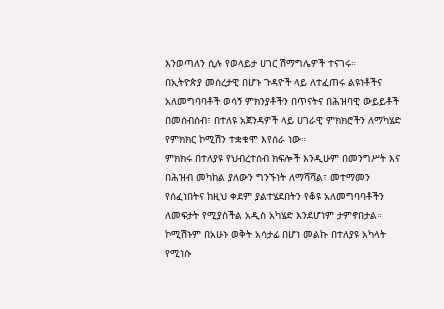እንወጣለን ሲሉ የወላይታ ሀገር ሽማግሌዎች ተናገሩ።
በኢትዮጵያ መሰረታዊ በሆኑ ጉዳዮች ላይ ለተፈጠሩ ልዩነቶችና አለመግባባቶች ወሳኝ ምክንያቶችን በጥናትና በሕዝባዊ ውይይቶች በመሰብሰብ፣ በተለዩ አጀንዳዎች ላይ ሀገራዊ ምክክሮችን ለማካሄድ የምክክር ኮሚሽን ተቋቁሞ እየሰራ ነው።
ምክክሩ በተለያዩ የህብረተሰብ ክፍሎች እንዲሁም በመንግሥት እና በሕዝብ መካከል ያለውን ግንኙነት ለማሻሻል፣ መተማመን የሰፈነበትና ከዚህ ቀደም ያልተሄደበትን የቆዩ አለመግባባቶችን ለመፍታት የሚያስችል አዲስ አካሄድ እንደሆነም ታምኖበታል።
ኮሚሽኑም በአሁኑ ወቅት አሳታፊ በሆነ መልኩ በተለያዩ አካላት የሚነሱ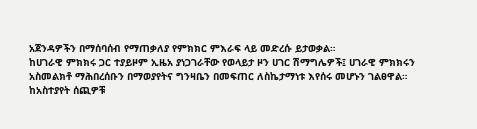አጀንዳዎችን በማሰባሰብ የማጠቃለያ የምክክር ምእራፍ ላይ መድረሱ ይታወቃል።
ከሀገራዊ ምክክሩ ጋር ተያይዞም ኢዜአ ያነጋገራቸው የወላይታ ዞን ሀገር ሽማግሌዎች፤ ሀገራዊ ምክክሩን አስመልክቶ ማሕበረሰቡን በማወያየትና ግንዛቤን በመፍጠር ለስኬታማነቱ እየሰሩ መሆኑን ገልፀዋል።
ከአስተያየት ሰጪዎቹ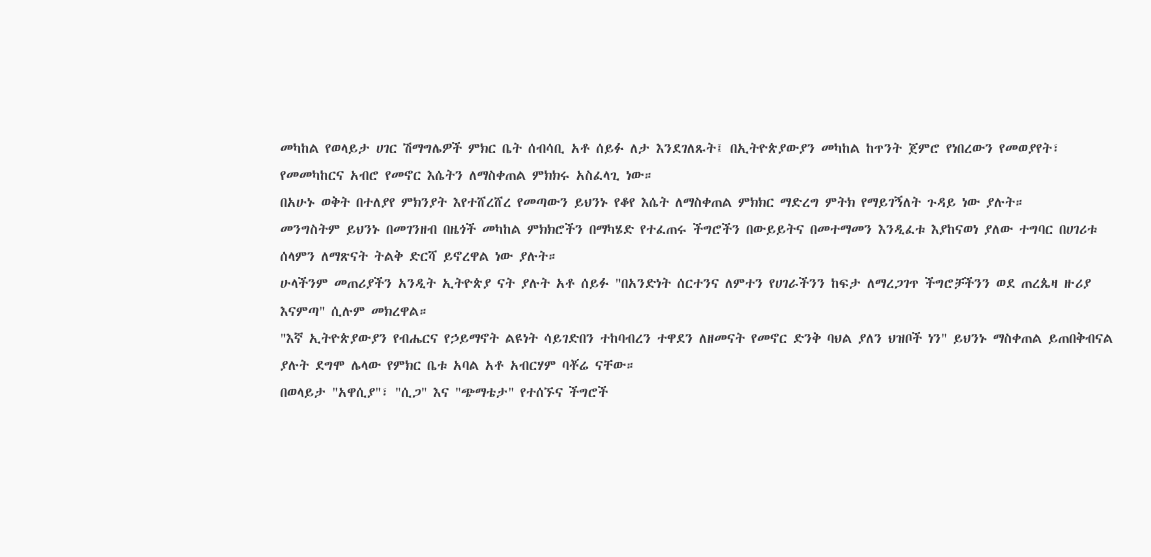መካከል የወላይታ ሀገር ሽማግሌዎች ምክር ቤት ሰብሳቢ አቶ ሰይፉ ለታ እንደገለጹት፤ በኢትዮጵያውያን መካከል ከጥንት ጀምሮ የነበረውን የመወያየት፣ የመመካከርና አብሮ የመኖር እሴትን ለማስቀጠል ምክክሩ አስፈላጊ ነው።
በአሁኑ ወቅት በተለያየ ምክንያት እየተሸረሸረ የመጣውን ይህንኑ የቆየ እሴት ለማስቀጠል ምክክር ማድረግ ምትክ የማይገኝለት ጉዳይ ነው ያሉት።
መንግስትም ይህንኑ በመገንዘብ በዜጎች መካከል ምክክሮችን በማካሄድ የተፈጠሩ ችግሮችን በውይይትና በመተማመን እንዲፈቱ እያከናወነ ያለው ተግባር በሀገሪቱ ሰላምን ለማጽናት ትልቅ ድርሻ ይኖረዋል ነው ያሉት።
ሁላችንም መጠሪያችን አንዲት ኢትዮጵያ ናት ያሉት አቶ ሰይፉ "በአንድነት ሰርተንና ለምተን የሀገራችንን ከፍታ ለማረጋገጥ ችግሮቻችንን ወደ ጠረጴዛ ዙሪያ እናምጣ" ሲሉም መክረዋል።
"እኛ ኢትዮጵያውያን የብሔርና የኃይማኖት ልዩነት ሳይገድበን ተከባብረን ተዋደን ለዘመናት የመኖር ድንቅ ባህል ያለን ህዝቦች ነን" ይህንኑ ማስቀጠል ይጠበቅብናል ያሉት ደግሞ ሌላው የምክር ቤቱ አባል አቶ አብርሃም ባቾሬ ናቸው።
በወላይታ "አዋሲያ"፣ "ሲጋ" እና "ጭማቴታ" የተሰኙና ችግሮች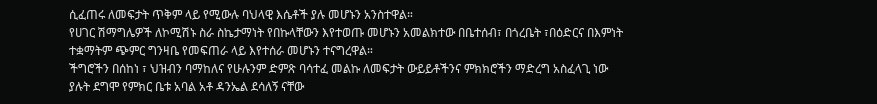ሲፈጠሩ ለመፍታት ጥቅም ላይ የሚውሉ ባህላዊ እሴቶች ያሉ መሆኑን አንስተዋል።
የሀገር ሽማግሌዎች ለኮሚሽኑ ስራ ስኬታማነት የበኩላቸውን እየተወጡ መሆኑን አመልክተው በቤተሰብ፣ በጎረቤት ፣በዕድርና በእምነት ተቋማትም ጭምር ግንዛቤ የመፍጠራ ላይ እየተሰራ መሆኑን ተናግረዋል።
ችግሮችን በሰከነ ፣ ህዝብን ባማከለና የሁሉንም ድምጽ ባሳተፈ መልኩ ለመፍታት ውይይቶችንና ምክክሮችን ማድረግ አስፈላጊ ነው ያሉት ደግሞ የምክር ቤቱ አባል አቶ ዳንኤል ደሳለኝ ናቸው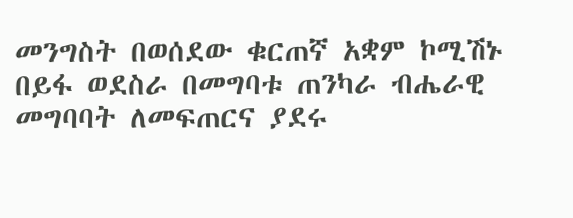መንግስት በወሰደው ቁርጠኛ አቋም ኮሚሽኑ በይፋ ወደስራ በመግባቱ ጠንካራ ብሔራዊ መግባባት ለመፍጠርና ያደሩ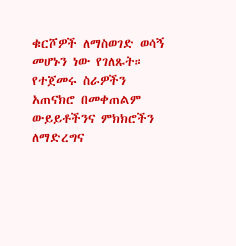ቁርሾዎች ለማስወገድ ወሳኝ መሆኑን ነው የገለጹት።
የተጀመሩ ስራዎችን አጠናክሮ በመቀጠልም ውይይቶችንና ምክክሮችን ለማድረግና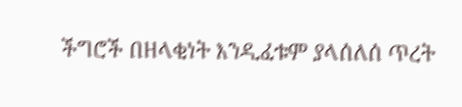ችግሮች በዘላቂነት እንዲፈቱም ያላሰለሰ ጥረት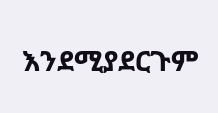እንደሚያደርጉም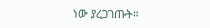ነው ያረጋገጡት።